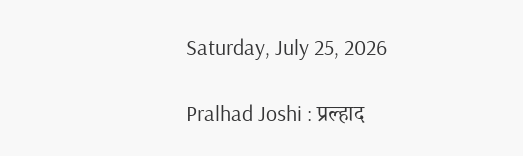Saturday, July 25, 2026

Pralhad Joshi : प्रल्हाद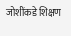जोशींकडे शिक्षण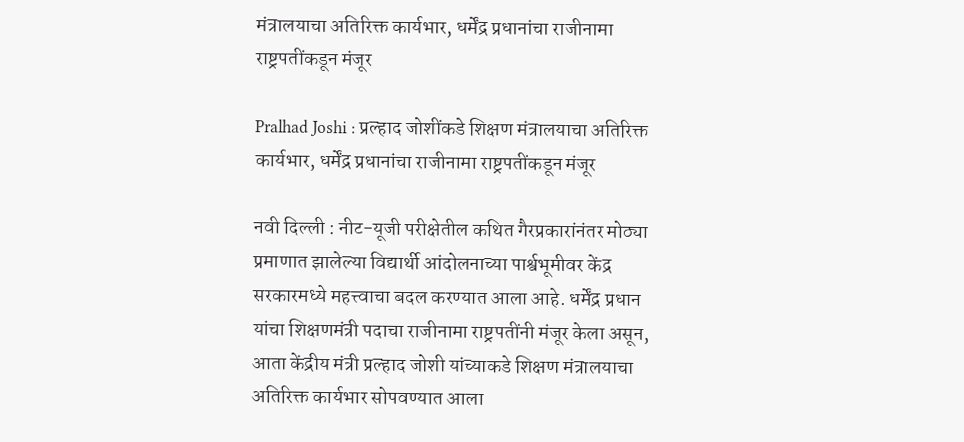मंत्रालयाचा अतिरिक्त कार्यभार, धर्मेंद्र प्रधानांचा राजीनामा राष्ट्रपतींकडून मंजूर

Pralhad Joshi : प्रल्हाद जोशींकडे शिक्षण मंत्रालयाचा अतिरिक्त कार्यभार, धर्मेंद्र प्रधानांचा राजीनामा राष्ट्रपतींकडून मंजूर

नवी दिल्ली : नीट-यूजी परीक्षेतील कथित गैरप्रकारांनंतर मोठ्या प्रमाणात झालेल्या विद्यार्थी आंदोलनाच्या पार्श्वभूमीवर केंद्र सरकारमध्ये महत्त्वाचा बदल करण्यात आला आहे. धर्मेंद्र प्रधान यांचा शिक्षणमंत्री पदाचा राजीनामा राष्ट्रपतींनी मंजूर केला असून, आता केंद्रीय मंत्री प्रल्हाद जोशी यांच्याकडे शिक्षण मंत्रालयाचा अतिरिक्त कार्यभार सोपवण्यात आला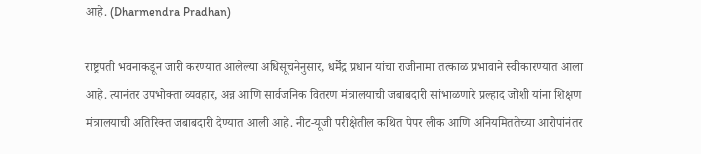आहे. (Dharmendra Pradhan)

राष्ट्रपती भवनाकडून जारी करण्यात आलेल्या अधिसूचनेनुसार, धर्मेंद्र प्रधान यांचा राजीनामा तत्काळ प्रभावाने स्वीकारण्यात आला आहे. त्यानंतर उपभोक्ता व्यवहार, अन्न आणि सार्वजनिक वितरण मंत्रालयाची जबाबदारी सांभाळणारे प्रल्हाद जोशी यांना शिक्षण मंत्रालयाची अतिरिक्त जबाबदारी देण्यात आली आहे. नीट-यूजी परीक्षेतील कथित पेपर लीक आणि अनियमिततेच्या आरोपांनंतर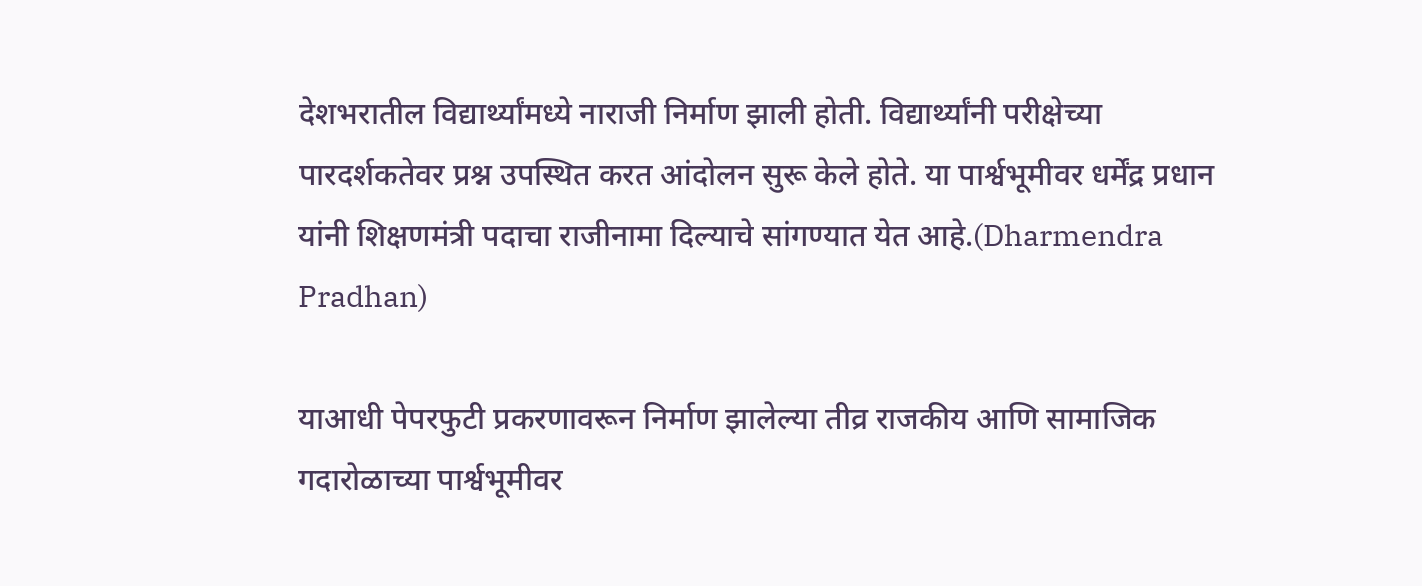देशभरातील विद्यार्थ्यांमध्ये नाराजी निर्माण झाली होती. विद्यार्थ्यांनी परीक्षेच्या पारदर्शकतेवर प्रश्न उपस्थित करत आंदोलन सुरू केले होते. या पार्श्वभूमीवर धर्मेंद्र प्रधान यांनी शिक्षणमंत्री पदाचा राजीनामा दिल्याचे सांगण्यात येत आहे.(Dharmendra Pradhan)

याआधी पेपरफुटी प्रकरणावरून निर्माण झालेल्या तीव्र राजकीय आणि सामाजिक गदारोळाच्या पार्श्वभूमीवर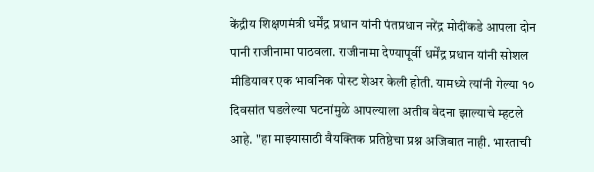केंद्रीय शिक्षणमंत्री धर्मेंद्र प्रधान यांनी पंतप्रधान नरेंद्र मोदींकडे आपला दोन पानी राजीनामा पाठवला. राजीनामा देण्यापूर्वी धर्मेंद्र प्रधान यांनी सोशल मीडियावर एक भावनिक पोस्ट शेअर केली होती. यामध्ये त्यांनी गेल्या १० दिवसांत घडलेल्या घटनांमुळे आपल्याला अतीव वेदना झाल्याचे म्हटले आहे. "हा माझ्यासाठी वैयक्तिक प्रतिष्ठेचा प्रश्न अजिबात नाही. भारताची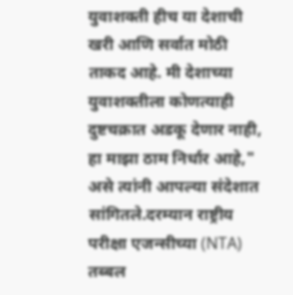युवाशक्ती हीच या देशाची खरी आणि सर्वात मोठी ताकद आहे. मी देशाच्या युवाशक्तीला कोणत्याही दुष्टचक्रात अडकू देणार नाही, हा माझा ठाम निर्धार आहे," असे त्यांनी आपल्या संदेशात सांगितले.दरम्यान राष्ट्रीय परीक्षा एजन्सीच्या (NTA) तब्बल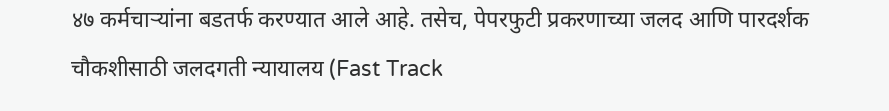४७ कर्मचाऱ्यांना बडतर्फ करण्यात आले आहे. तसेच, पेपरफुटी प्रकरणाच्या जलद आणि पारदर्शक चौकशीसाठी जलदगती न्यायालय (Fast Track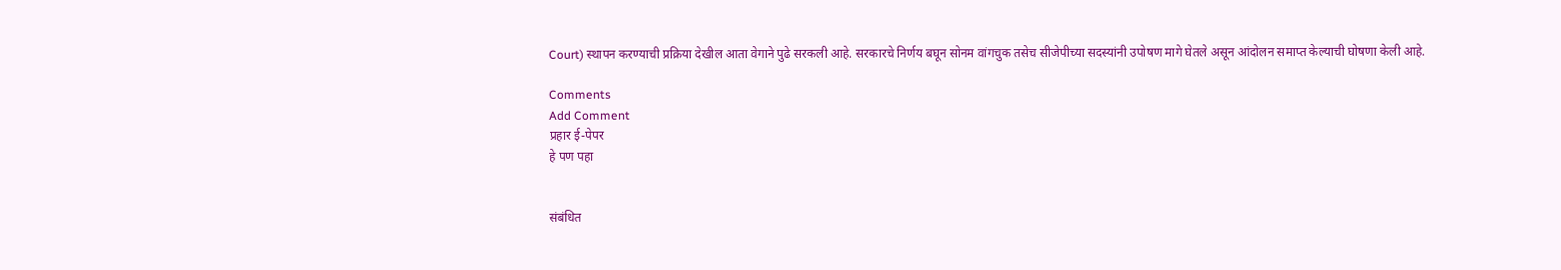Court) स्थापन करण्याची प्रक्रिया देखील आता वेगाने पुढे सरकली आहे. सरकारचे निर्णय बघून सोनम वांगचुक तसेच सीजेपीच्या सदस्यांनी उपोषण मागे घेतले असून आंदोलन समाप्त केल्याची घोषणा केली आहे.

Comments
Add Comment
प्रहार ई-पेपर
हे पण पहा


संबंधित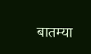बातम्या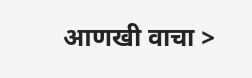आणखी वाचा >